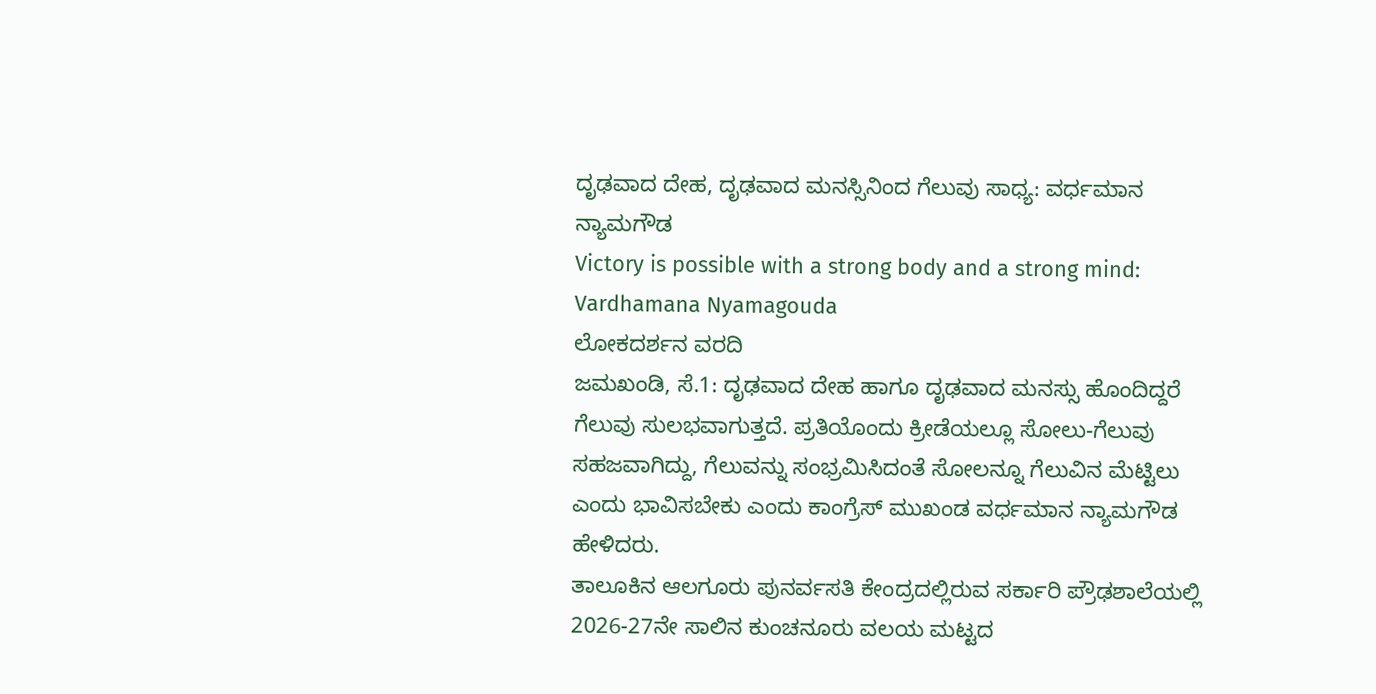ದೃಢವಾದ ದೇಹ, ದೃಢವಾದ ಮನಸ್ಸಿನಿಂದ ಗೆಲುವು ಸಾಧ್ಯ: ವರ್ಧಮಾನ ನ್ಯಾಮಗೌಡ
Victory is possible with a strong body and a strong mind: Vardhamana Nyamagouda
ಲೋಕದರ್ಶನ ವರದಿ
ಜಮಖಂಡಿ, ಸೆ.1: ದೃಢವಾದ ದೇಹ ಹಾಗೂ ದೃಢವಾದ ಮನಸ್ಸು ಹೊಂದಿದ್ದರೆ ಗೆಲುವು ಸುಲಭವಾಗುತ್ತದೆ. ಪ್ರತಿಯೊಂದು ಕ್ರೀಡೆಯಲ್ಲೂ ಸೋಲು-ಗೆಲುವು ಸಹಜವಾಗಿದ್ದು, ಗೆಲುವನ್ನು ಸಂಭ್ರಮಿಸಿದಂತೆ ಸೋಲನ್ನೂ ಗೆಲುವಿನ ಮೆಟ್ಟಿಲು ಎಂದು ಭಾವಿಸಬೇಕು ಎಂದು ಕಾಂಗ್ರೆಸ್ ಮುಖಂಡ ವರ್ಧಮಾನ ನ್ಯಾಮಗೌಡ ಹೇಳಿದರು.
ತಾಲೂಕಿನ ಆಲಗೂರು ಪುನರ್ವಸತಿ ಕೇಂದ್ರದಲ್ಲಿರುವ ಸರ್ಕಾರಿ ಪ್ರೌಢಶಾಲೆಯಲ್ಲಿ 2026-27ನೇ ಸಾಲಿನ ಕುಂಚನೂರು ವಲಯ ಮಟ್ಟದ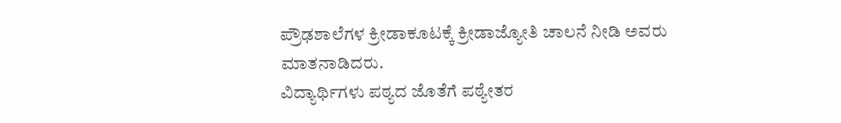ಪ್ರೌಢಶಾಲೆಗಳ ಕ್ರೀಡಾಕೂಟಕ್ಕೆ ಕ್ರೀಡಾಜ್ಯೋತಿ ಚಾಲನೆ ನೀಡಿ ಅವರು ಮಾತನಾಡಿದರು.
ವಿದ್ಯಾರ್ಥಿಗಳು ಪಠ್ಯದ ಜೊತೆಗೆ ಪಠ್ಯೇತರ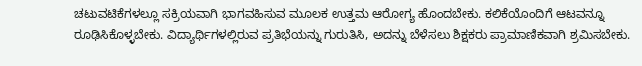ಚಟುವಟಿಕೆಗಳಲ್ಲೂ ಸಕ್ರಿಯವಾಗಿ ಭಾಗವಹಿಸುವ ಮೂಲಕ ಉತ್ತಮ ಆರೋಗ್ಯ ಹೊಂದಬೇಕು. ಕಲಿಕೆಯೊಂದಿಗೆ ಆಟವನ್ನೂ ರೂಢಿಸಿಕೊಳ್ಳಬೇಕು. ವಿದ್ಯಾರ್ಥಿಗಳಲ್ಲಿರುವ ಪ್ರತಿಭೆಯನ್ನು ಗುರುತಿಸಿ, ಅದನ್ನು ಬೆಳೆಸಲು ಶಿಕ್ಷಕರು ಪ್ರಾಮಾಣಿಕವಾಗಿ ಶ್ರಮಿಸಬೇಕು.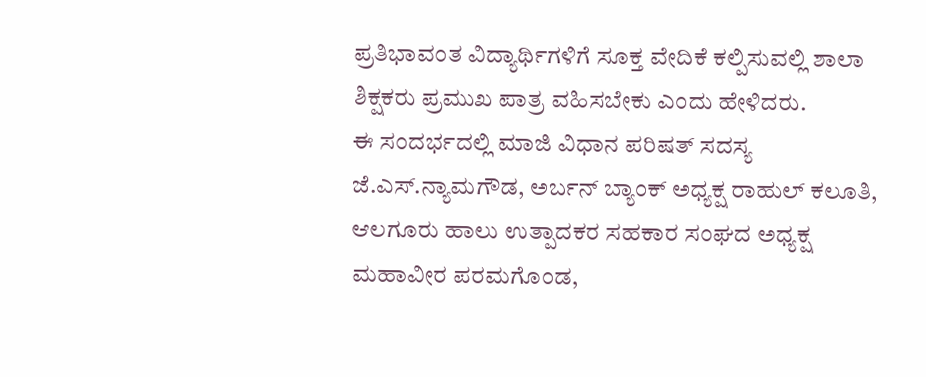ಪ್ರತಿಭಾವಂತ ವಿದ್ಯಾರ್ಥಿಗಳಿಗೆ ಸೂಕ್ತ ವೇದಿಕೆ ಕಲ್ಪಿಸುವಲ್ಲಿ ಶಾಲಾ ಶಿಕ್ಷಕರು ಪ್ರಮುಖ ಪಾತ್ರ ವಹಿಸಬೇಕು ಎಂದು ಹೇಳಿದರು.
ಈ ಸಂದರ್ಭದಲ್ಲಿ ಮಾಜಿ ವಿಧಾನ ಪರಿಷತ್ ಸದಸ್ಯ ಜೆ.ಎಸ್.ನ್ಯಾಮಗೌಡ, ಅರ್ಬನ್ ಬ್ಯಾಂಕ್ ಅಧ್ಯಕ್ಷ ರಾಹುಲ್ ಕಲೂತಿ, ಆಲಗೂರು ಹಾಲು ಉತ್ಪಾದಕರ ಸಹಕಾರ ಸಂಘದ ಅಧ್ಯಕ್ಷ ಮಹಾವೀರ ಪರಮಗೊಂಡ,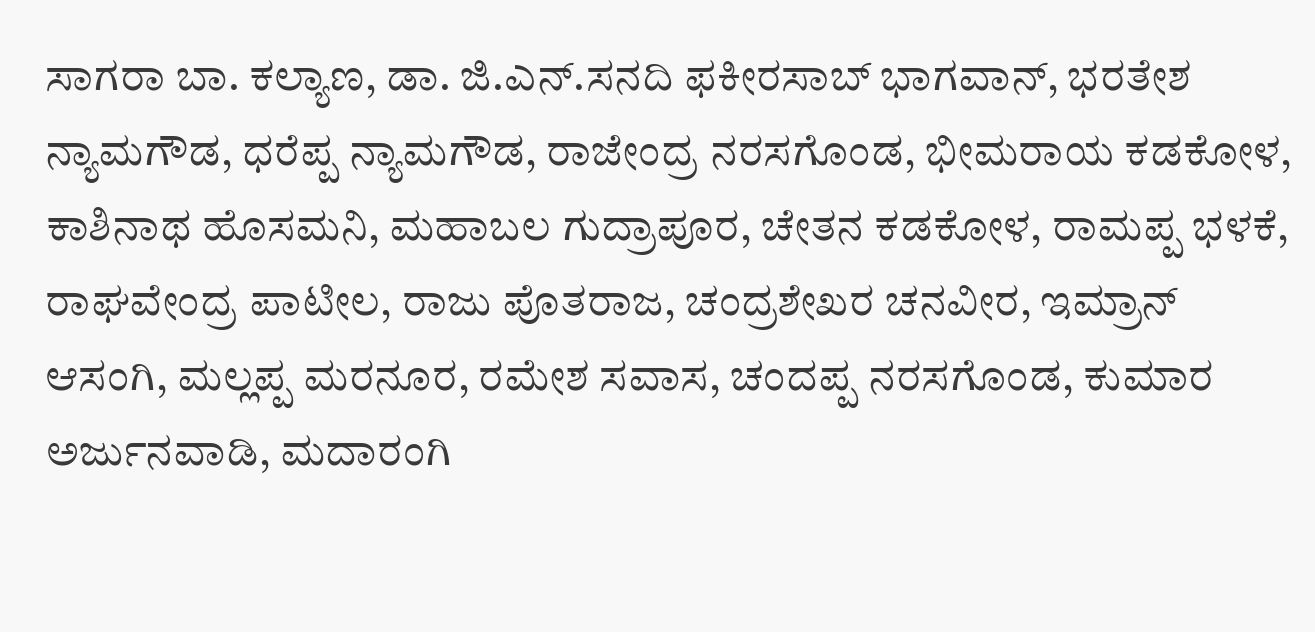ಸಾಗರಾ ಬಾ. ಕಲ್ಯಾಣ, ಡಾ. ಜಿ.ಎನ್.ಸನದಿ ಫಕೀರಸಾಬ್ ಭಾಗವಾನ್, ಭರತೇಶ ನ್ಯಾಮಗೌಡ, ಧರೆಪ್ಪ ನ್ಯಾಮಗೌಡ, ರಾಜೇಂದ್ರ ನರಸಗೊಂಡ, ಭೀಮರಾಯ ಕಡಕೋಳ,
ಕಾಶಿನಾಥ ಹೊಸಮನಿ, ಮಹಾಬಲ ಗುದ್ರಾಪೂರ, ಚೇತನ ಕಡಕೋಳ, ರಾಮಪ್ಪ ಭಳಕೆ, ರಾಘವೇಂದ್ರ ಪಾಟೀಲ, ರಾಜು ಪೊತರಾಜ, ಚಂದ್ರಶೇಖರ ಚನವೀರ, ಇಮ್ರಾನ್ ಆಸಂಗಿ, ಮಲ್ಲಪ್ಪ ಮರನೂರ, ರಮೇಶ ಸವಾಸ, ಚಂದಪ್ಪ ನರಸಗೊಂಡ, ಕುಮಾರ ಅರ್ಜುನವಾಡಿ, ಮದಾರಂಗಿ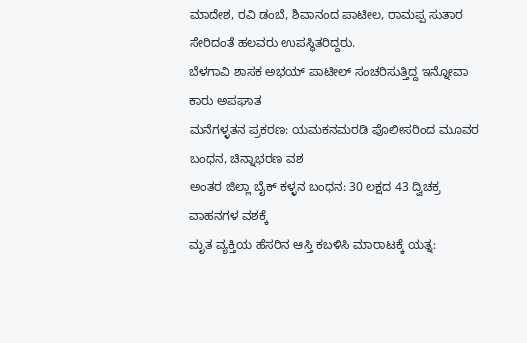ಮಾದೇಶ, ರವಿ ಡಂಬೆ, ಶಿವಾನಂದ ಪಾಟೀಲ, ರಾಮಪ್ಪ ಸುತಾರ ಸೇರಿದಂತೆ ಹಲವರು ಉಪಸ್ಥಿತರಿದ್ದರು.
ಬೆಳಗಾವಿ ಶಾಸಕ ಅಭಯ್ ಪಾಟೀಲ್ ಸಂಚರಿಸುತ್ತಿದ್ದ ಇನ್ನೋವಾ ಕಾರು ಅಪಘಾತ
ಮನೆಗಳ್ಳತನ ಪ್ರಕರಣ: ಯಮಕನಮರಡಿ ಪೊಲೀಸರಿಂದ ಮೂವರ ಬಂಧನ, ಚಿನ್ನಾಭರಣ ವಶ
ಅಂತರ ಜಿಲ್ಲಾ ಬೈಕ್ ಕಳ್ಳನ ಬಂಧನ: 30 ಲಕ್ಷದ 43 ದ್ವಿಚಕ್ರ ವಾಹನಗಳ ವಶಕ್ಕೆ
ಮೃತ ವ್ಯಕ್ತಿಯ ಹೆಸರಿನ ಆಸ್ತಿ ಕಬಳಿಸಿ ಮಾರಾಟಕ್ಕೆ ಯತ್ನ: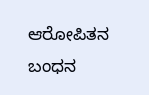ಆರೋಪಿತನ ಬಂಧನ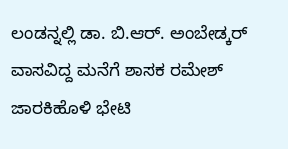ಲಂಡನ್ನಲ್ಲಿ ಡಾ. ಬಿ.ಆರ್. ಅಂಬೇಡ್ಕರ್ ವಾಸವಿದ್ದ ಮನೆಗೆ ಶಾಸಕ ರಮೇಶ್ ಜಾರಕಿಹೊಳಿ ಭೇಟಿ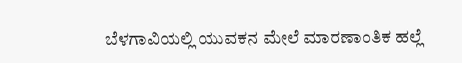ಬೆಳಗಾವಿಯಲ್ಲಿ ಯುವಕನ ಮೇಲೆ ಮಾರಣಾಂತಿಕ ಹಲ್ಲೆ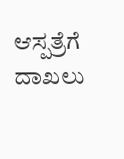ಆಸ್ಪತ್ರೆಗೆ ದಾಖಲು